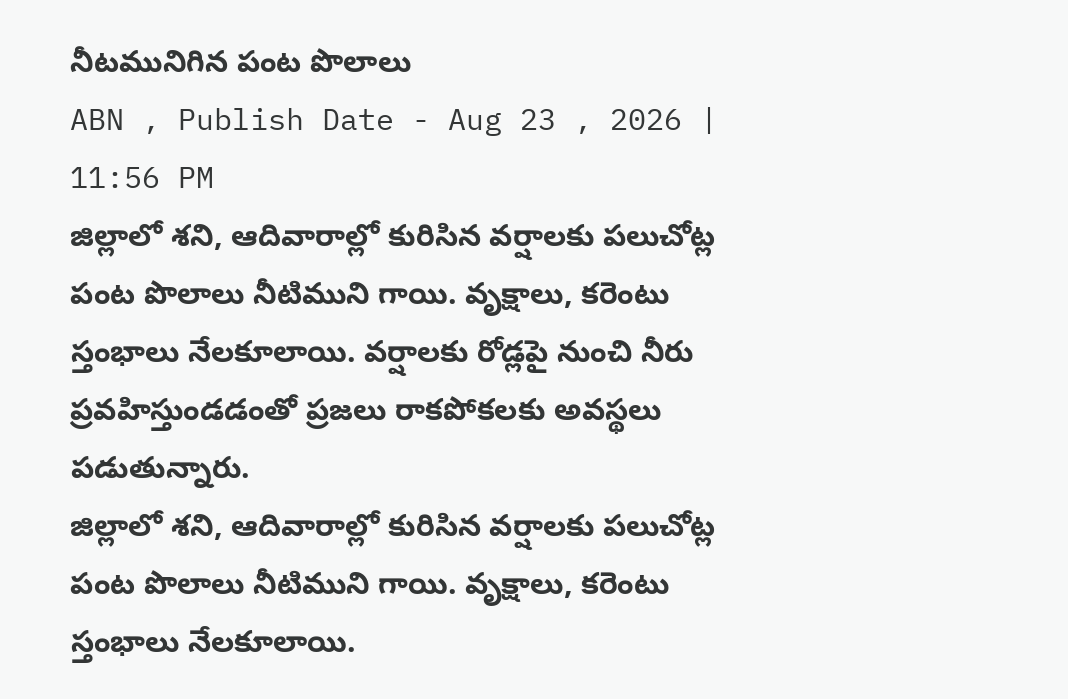నీటమునిగిన పంట పొలాలు
ABN , Publish Date - Aug 23 , 2026 | 11:56 PM
జిల్లాలో శని, ఆదివారాల్లో కురిసిన వర్షాలకు పలుచోట్ల పంట పొలాలు నీటిముని గాయి. వృక్షాలు, కరెంటు స్తంభాలు నేలకూలాయి. వర్షాలకు రోడ్లపై నుంచి నీరు ప్రవహిస్తుండడంతో ప్రజలు రాకపోకలకు అవస్థలు పడుతున్నారు.
జిల్లాలో శని, ఆదివారాల్లో కురిసిన వర్షాలకు పలుచోట్ల పంట పొలాలు నీటిముని గాయి. వృక్షాలు, కరెంటు స్తంభాలు నేలకూలాయి.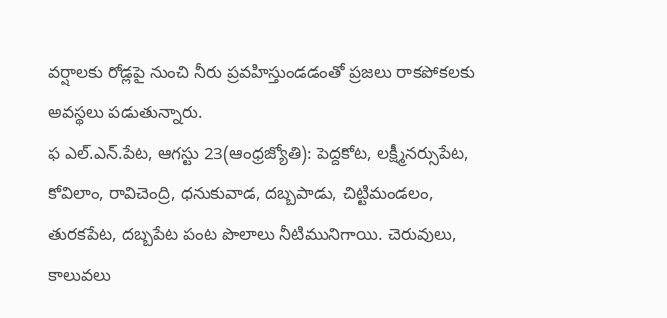వర్షాలకు రోడ్లపై నుంచి నీరు ప్రవహిస్తుండడంతో ప్రజలు రాకపోకలకు అవస్థలు పడుతున్నారు.
ఫ ఎల్.ఎన్.పేట, ఆగస్టు 23(ఆంధ్రజ్యోతి): పెద్దకోట, లక్ష్మీనర్సుపేట, కోవిలాం, రావిచెంద్రి, ధనుకువాడ, దబ్బపాడు, చిట్టిమండలం, తురకపేట, దబ్బపేట పంట పొలాలు నీటిమునిగాయి. చెరువులు, కాలువలు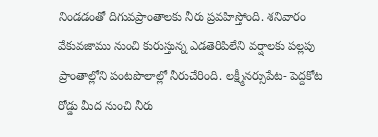నిండడంతో దిగువప్రాంతాలకు నీరు ప్రవహిస్తోంది. శనివారం వేకువజాము నుంచి కురుస్తున్న ఎడతెరిపిలేని వర్షాలకు పల్లపు ప్రాంతాల్లోని పంటపొలాల్లో నీరుచేరింది. లక్ష్మీనర్సుపేట- పెద్దకోట రోడ్డు మీద నుంచి నీరు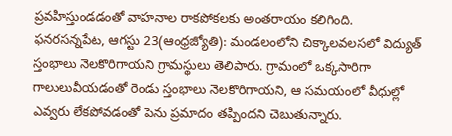ప్రవహిస్తుండడంతో వాహనాల రాకపోకలకు అంతరాయం కలిగింది.
ఫనరసన్నపేట, ఆగస్టు 23(ఆంధ్రజ్యోతి): మండలంలోని చిక్కాలవలసలో విద్యుత్ స్తంభాలు నెలకొరిగాయని గ్రామస్థులు తెలిపారు. గ్రామంలో ఒక్కసారిగా గాలులువీయడంతో రెండు స్తంభాలు నెలకొరిగాయని, ఆ సమయంలో వీధుల్లో ఎవ్వరు లేకపోవడంతో పెను ప్రమాదం తప్పిందని చెబుతున్నారు.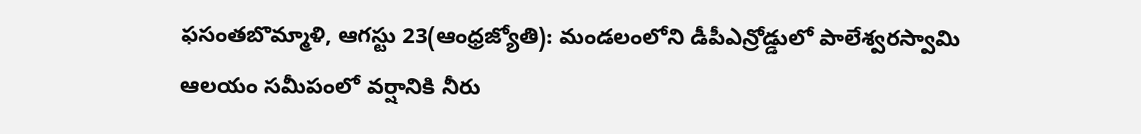ఫసంతబొమ్మాళి, ఆగస్టు 23(ఆంధ్రజ్యోతి): మండలంలోని డీపీఎన్రోడ్డులో పాలేశ్వరస్వామి ఆలయం సమీపంలో వర్షానికి నీరు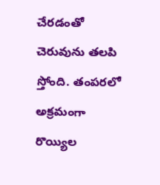చేరడంతో చెరువును తలపి స్తోంది. తంపరలో అక్రమంగా రొయ్యిల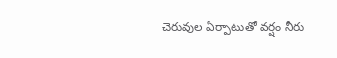చెరువుల ఏర్పాటుతో వర్షం నీరు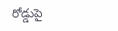రోడ్డుపై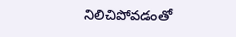నిలిచిపోవడంతో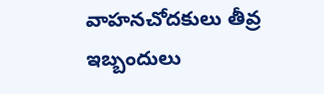వాహనచోదకులు తీవ్ర ఇబ్బందులు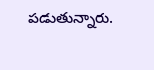పడుతున్నారు.